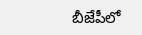బీజేపీలో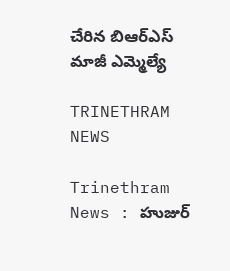చేరిన బిఆర్ఎస్ మాజీ ఎమ్మెల్యే

TRINETHRAM NEWS

Trinethram News : హుజుర్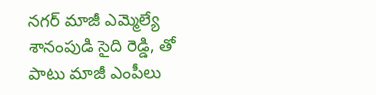నగర్ మాజీ ఎమ్మెల్యే శానంపుడి సైది రెడ్డి, తో పాటు మాజీ ఎంపీలు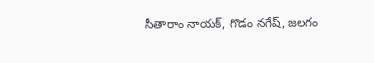సీతారాం నాయక్, గొడం నగేష్, జలగం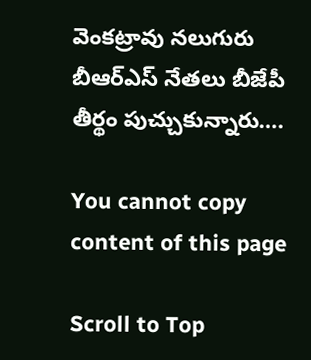వెంకట్రావు నలుగురు బీఆర్ఎస్ నేతలు బీజేపీ తీర్థం పుచ్చుకున్నారు….

You cannot copy content of this page

Scroll to Top